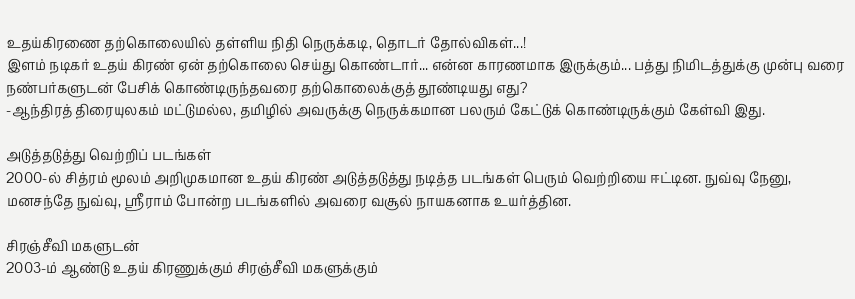உதய்கிரணை தற்கொலையில் தள்ளிய நிதி நெருக்கடி, தொடர் தோல்விகள்...!
இளம் நடிகர் உதய் கிரண் ஏன் தற்கொலை செய்து கொண்டார்... என்ன காரணமாக இருக்கும்... பத்து நிமிடத்துக்கு முன்பு வரை நண்பர்களுடன் பேசிக் கொண்டிருந்தவரை தற்கொலைக்குத் தூண்டியது எது?
-ஆந்திரத் திரையுலகம் மட்டுமல்ல, தமிழில் அவருக்கு நெருக்கமான பலரும் கேட்டுக் கொண்டிருக்கும் கேள்வி இது.

அடுத்தடுத்து வெற்றிப் படங்கள்
2000-ல் சித்ரம் மூலம் அறிமுகமான உதய் கிரண் அடுத்தடுத்து நடித்த படங்கள் பெரும் வெற்றியை ஈட்டின. நுவ்வு நேனு, மனசந்தே நுவ்வு, ஸ்ரீராம் போன்ற படங்களில் அவரை வசூல் நாயகனாக உயர்த்தின.

சிரஞ்சீவி மகளுடன்
2003-ம் ஆண்டு உதய் கிரணுக்கும் சிரஞ்சீவி மகளுக்கும்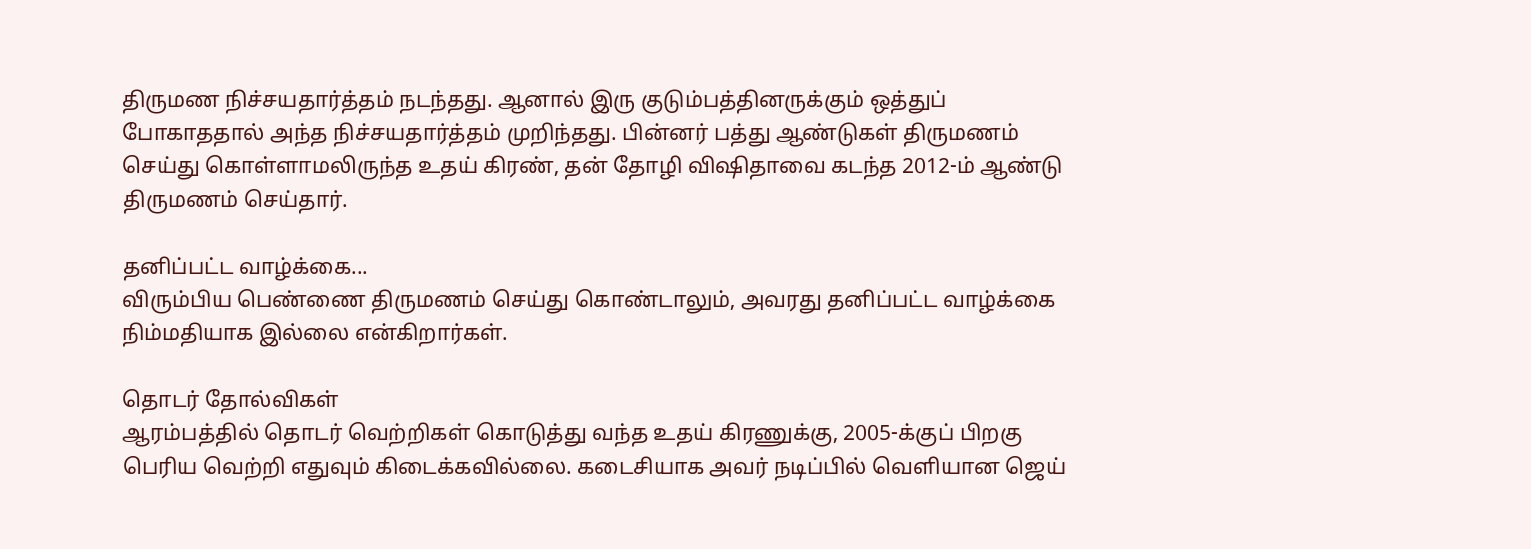திருமண நிச்சயதார்த்தம் நடந்தது. ஆனால் இரு குடும்பத்தினருக்கும் ஒத்துப் போகாததால் அந்த நிச்சயதார்த்தம் முறிந்தது. பின்னர் பத்து ஆண்டுகள் திருமணம் செய்து கொள்ளாமலிருந்த உதய் கிரண், தன் தோழி விஷிதாவை கடந்த 2012-ம் ஆண்டு திருமணம் செய்தார்.

தனிப்பட்ட வாழ்க்கை...
விரும்பிய பெண்ணை திருமணம் செய்து கொண்டாலும், அவரது தனிப்பட்ட வாழ்க்கை நிம்மதியாக இல்லை என்கிறார்கள்.

தொடர் தோல்விகள்
ஆரம்பத்தில் தொடர் வெற்றிகள் கொடுத்து வந்த உதய் கிரணுக்கு, 2005-க்குப் பிறகு பெரிய வெற்றி எதுவும் கிடைக்கவில்லை. கடைசியாக அவர் நடிப்பில் வெளியான ஜெய்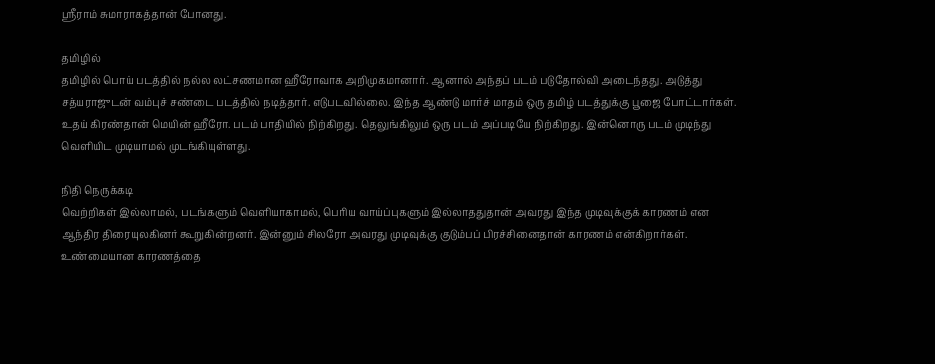ஸ்ரீராம் சுமாராகத்தான் போனது.

தமிழில்
தமிழில் பொய் படத்தில் நல்ல லட்சணமான ஹீரோவாக அறிமுகமானார். ஆனால் அந்தப் படம் படுதோல்வி அடைந்தது. அடுத்து சத்யராஜுடன் வம்புச் சண்டை படத்தில் நடித்தார். எடுபடவில்லை. இந்த ஆண்டு மார்ச் மாதம் ஒரு தமிழ் படத்துக்கு பூஜை போட்டார்கள். உதய் கிரண்தான் மெயின் ஹீரோ. படம் பாதியில் நிற்கிறது. தெலுங்கிலும் ஒரு படம் அப்படியே நிற்கிறது. இன்னொரு படம் முடிந்து வெளியிட முடியாமல் முடங்கியுள்ளது.

நிதி நெருக்கடி
வெற்றிகள் இல்லாமல், படங்களும் வெளியாகாமல், பெரிய வாய்ப்புகளும் இல்லாததுதான் அவரது இந்த முடிவுக்குக் காரணம் என ஆந்திர திரையுலகினர் கூறுகின்றனர். இன்னும் சிலரோ அவரது முடிவுக்கு குடும்பப் பிரச்சினைதான் காரணம் என்கிறார்கள்.
உண்மையான காரணத்தை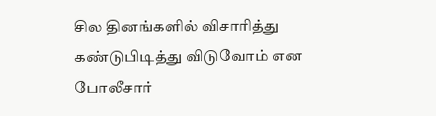சில தினங்களில் விசாரித்து கண்டுபிடித்து விடுவோம் என போலீசார்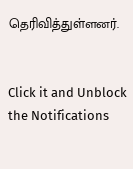தெரிவித்துள்ளனர்.


Click it and Unblock the Notifications